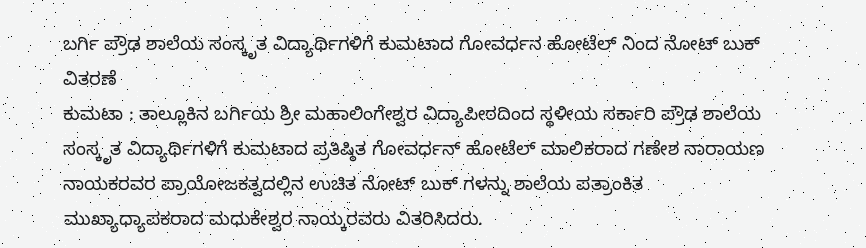ಬರ್ಗಿ ಪ್ರೌಢ ಶಾಲೆಯ ಸಂಸ್ಕೃತ ವಿದ್ಯಾರ್ಥಿಗಳಿಗೆ ಕುಮಟಾದ ಗೋವರ್ಧನ ಹೋಟೆಲ್ ನಿಂದ ನೋಟ್ ಬುಕ್ ವಿತರಣೆ
ಕುಮಟಾ : ತಾಲ್ಲೂಕಿನ ಬರ್ಗಿಯ ಶ್ರೀ ಮಹಾಲಿಂಗೇಶ್ವರ ವಿದ್ಯಾಪೀಠದಿಂದ ಸ್ಥಳೀಯ ಸರ್ಕಾರಿ ಪ್ರೌಢ ಶಾಲೆಯ ಸಂಸ್ಕೃತ ವಿದ್ಯಾರ್ಥಿಗಳಿಗೆ ಕುಮಟಾದ ಪ್ರತಿಷ್ಠಿತ ಗೋವರ್ಧನ್ ಹೋಟೆಲ್ ಮಾಲಿಕರಾದ ಗಣೇಶ ನಾರಾಯಣ ನಾಯಕರವರ ಪ್ರಾಯೋಜಕತ್ವದಲ್ಲಿನ ಉಚಿತ ನೋಟ್ ಬುಕ್ ಗಳನ್ನು ಶಾಲೆಯ ಪತ್ರಾಂಕಿತ ಮುಖ್ಯಾಧ್ಯಾಪಕರಾದ ಮಧುಕೇಶ್ವರ ನಾಯ್ಕರವರು ವಿತರಿಸಿದರು.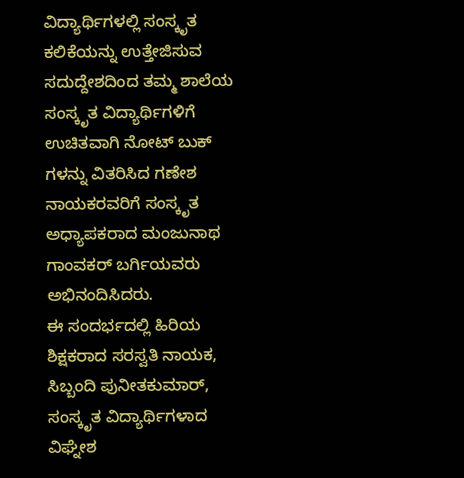ವಿದ್ಯಾರ್ಥಿಗಳಲ್ಲಿ ಸಂಸ್ಕೃತ ಕಲಿಕೆಯನ್ನು ಉತ್ತೇಜಿಸುವ ಸದುದ್ದೇಶದಿಂದ ತಮ್ಮ ಶಾಲೆಯ ಸಂಸ್ಕೃತ ವಿದ್ಯಾರ್ಥಿಗಳಿಗೆ ಉಚಿತವಾಗಿ ನೋಟ್ ಬುಕ್ ಗಳನ್ನು ವಿತರಿಸಿದ ಗಣೇಶ ನಾಯಕರವರಿಗೆ ಸಂಸ್ಕೃತ ಅಧ್ಯಾಪಕರಾದ ಮಂಜುನಾಥ ಗಾಂವಕರ್ ಬರ್ಗಿಯವರು ಅಭಿನಂದಿಸಿದರು.
ಈ ಸಂದರ್ಭದಲ್ಲಿ ಹಿರಿಯ ಶಿಕ್ಷಕರಾದ ಸರಸ್ವತಿ ನಾಯಕ, ಸಿಬ್ಬಂದಿ ಪುನೀತಕುಮಾರ್, ಸಂಸ್ಕೃತ ವಿದ್ಯಾರ್ಥಿಗಳಾದ ವಿಘ್ನೇಶ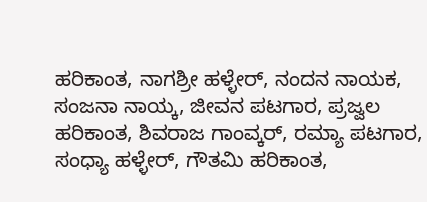ಹರಿಕಾಂತ, ನಾಗಶ್ರೀ ಹಳ್ಳೇರ್, ನಂದನ ನಾಯಕ, ಸಂಜನಾ ನಾಯ್ಕ, ಜೀವನ ಪಟಗಾರ, ಪ್ರಜ್ವಲ ಹರಿಕಾಂತ, ಶಿವರಾಜ ಗಾಂವ್ಕರ್, ರಮ್ಯಾ ಪಟಗಾರ, ಸಂಧ್ಯಾ ಹಳ್ಳೇರ್, ಗೌತಮಿ ಹರಿಕಾಂತ,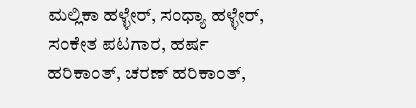ಮಲ್ಲಿಕಾ ಹಳ್ಳೇರ್, ಸಂಧ್ಯಾ ಹಳ್ಳೇರ್, ಸಂಕೇತ ಪಟಗಾರ, ಹರ್ಷ ಹರಿಕಾಂತ್, ಚರಣ್ ಹರಿಕಾಂತ್,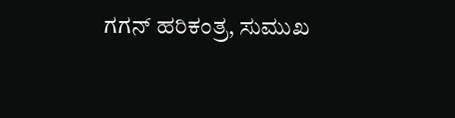ಗಗನ್ ಹರಿಕಂತ್ರ, ಸುಮುಖ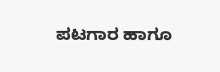ಪಟಗಾರ ಹಾಗೂ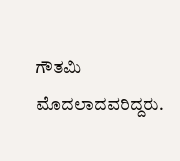ಗೌತಮಿ ಮೊದಲಾದವರಿದ್ದರು.